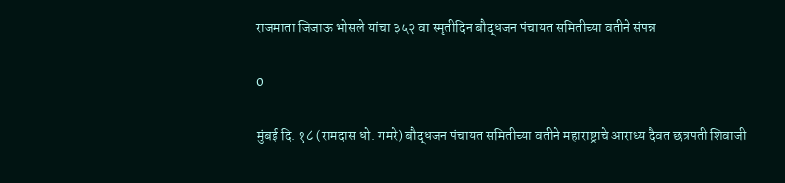राजमाता जिजाऊ भोसले यांचा ३५२ वा स्मृतीदिन बौद्धजन पंचायत समितीच्या वतीने संपन्न

0

मुंबई दि. १८ (रामदास धो. गमरे) बौद्धजन पंचायत समितीच्या वतीने महाराष्ट्राचे आराध्य दैवत छत्रपती शिवाजी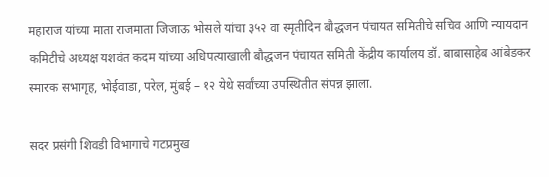महाराज यांच्या माता राजमाता जिजाऊ भोसले यांचा ३५२ वा स्मृतीदिन बौद्धजन पंचायत समितीचे सचिव आणि न्यायदान कमिटीचे अध्यक्ष यशवंत कदम यांच्या अधिपत्याखाली बौद्धजन पंचायत समिती केंद्रीय कार्यालय डॉ. बाबासाहेब आंबेडकर स्मारक सभागृह, भोईवाडा, परेल, मुंबई – १२ येथे सर्वांच्या उपस्थितीत संपन्न झाला.

सदर प्रसंगी शिवडी विभागाचे गटप्रमुख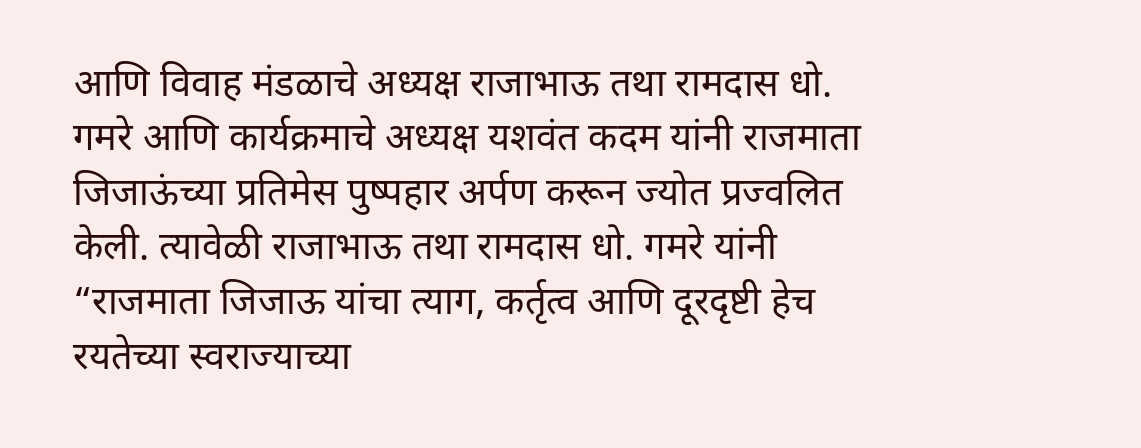आणि विवाह मंडळाचे अध्यक्ष राजाभाऊ तथा रामदास धो. गमरे आणि कार्यक्रमाचे अध्यक्ष यशवंत कदम यांनी राजमाता जिजाऊंच्या प्रतिमेस पुष्पहार अर्पण करून ज्योत प्रज्वलित केली. त्यावेळी राजाभाऊ तथा रामदास धो. गमरे यांनी “राजमाता जिजाऊ यांचा त्याग, कर्तृत्व आणि दूरदृष्टी हेच रयतेच्या स्वराज्याच्या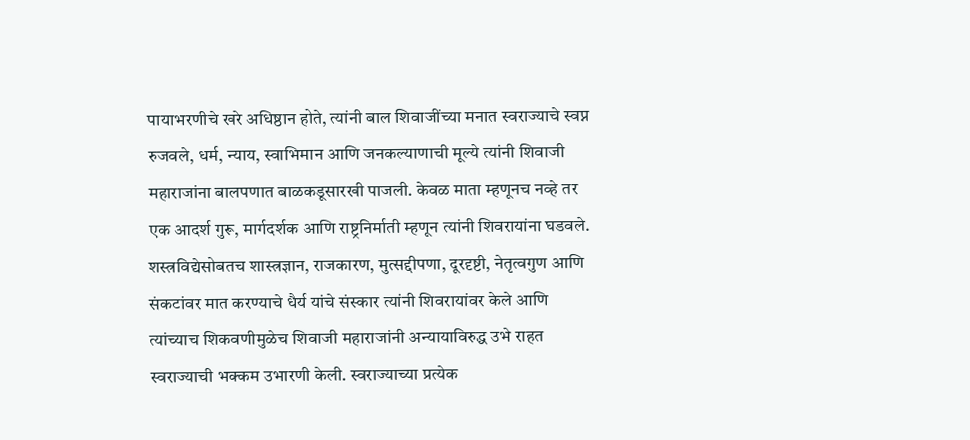पायाभरणीचे खरे अधिष्ठान होते, त्यांनी बाल शिवाजींच्या मनात स्वराज्याचे स्वप्न रुजवले, धर्म, न्याय, स्वाभिमान आणि जनकल्याणाची मूल्ये त्यांनी शिवाजी महाराजांना बालपणात बाळकडूसारखी पाजली. केवळ माता म्हणूनच नव्हे तर एक आदर्श गुरू, मार्गदर्शक आणि राष्ट्रनिर्माती म्हणून त्यांनी शिवरायांना घडवले. शस्त्रविद्येसोबतच शास्त्रज्ञान, राजकारण, मुत्सद्दीपणा, दूरदृष्टी, नेतृत्वगुण आणि संकटांवर मात करण्याचे धैर्य यांचे संस्कार त्यांनी शिवरायांवर केले आणि त्यांच्याच शिकवणीमुळेच शिवाजी महाराजांनी अन्यायाविरुद्ध उभे राहत स्वराज्याची भक्कम उभारणी केली. स्वराज्याच्या प्रत्येक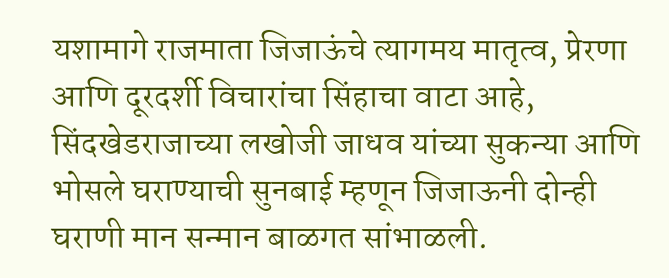यशामागे राजमाता जिजाऊंचे त्यागमय मातृत्व, प्रेरणा आणि दूरदर्शी विचारांचा सिंहाचा वाटा आहे, सिंदखेडराजाच्या लखोजी जाधव यांच्या सुकन्या आणि भोसले घराण्याची सुनबाई म्हणून जिजाऊनी दोन्ही घराणी मान सन्मान बाळगत सांभाळली.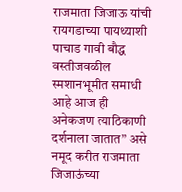राजमाता जिजाऊ यांची रायगडाच्या पायथ्याशी पाचाड गावी बौद्ध वस्तीजवळील स्मशानभूमीत समाधी आहे आज ही अनेकजण त्याठिकाणी दर्शनाला जातात” असे नमूद करीत राजमाता जिजाऊंच्या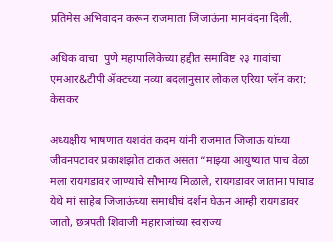प्रतिमेस अभिवादन करून राजमाता जिजाऊंना मानवंदना दिली.

अधिक वाचा  पुणे महापालिकेच्या हद्दीत समाविष्ट २३ गावांचा एमआर&टीपी ॲक्टच्या नव्या बदलानुसार लोकल एरिया प्लॅन करा: केसकर

अध्यक्षीय भाषणात यशवंत कदम यांनी राजमात जिजाऊ यांच्या जीवनपटावर प्रकाशझोत टाकत असता “माझ्या आयुष्यात पाच वेळा मला रायगडावर जाण्याचे सौभाग्य मिळाले, रायगडावर जाताना पाचाड येथे मां साहेब जिजाऊंच्या समाधीचं दर्शन घेऊन आम्ही रायगडावर जातो, छत्रपती शिवाजी महाराजांच्या स्वराज्य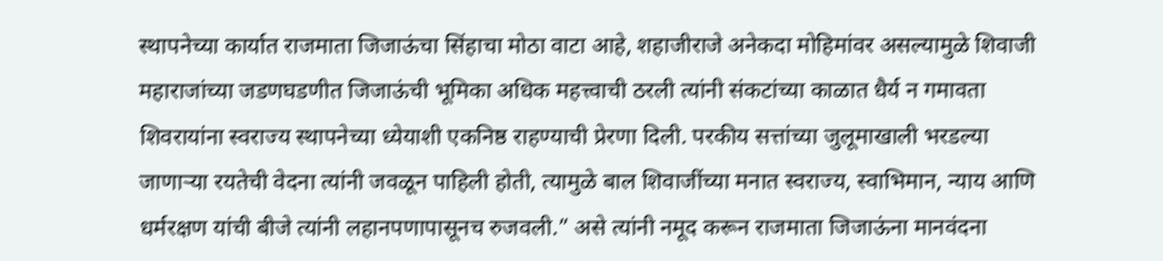स्थापनेच्या कार्यात राजमाता जिजाऊंचा सिंहाचा मोठा वाटा आहे, शहाजीराजे अनेकदा मोहिमांवर असल्यामुळे शिवाजी महाराजांच्या जडणघडणीत जिजाऊंची भूमिका अधिक महत्त्वाची ठरली त्यांनी संकटांच्या काळात धैर्य न गमावता शिवरायांना स्वराज्य स्थापनेच्या ध्येयाशी एकनिष्ठ राहण्याची प्रेरणा दिली. परकीय सत्तांच्या जुलूमाखाली भरडल्या जाणाऱ्या रयतेची वेदना त्यांनी जवळून पाहिली होती, त्यामुळे बाल शिवाजींच्या मनात स्वराज्य, स्वाभिमान, न्याय आणि धर्मरक्षण यांची बीजे त्यांनी लहानपणापासूनच रुजवली.” असे त्यांनी नमूद करून राजमाता जिजाऊंना मानवंदना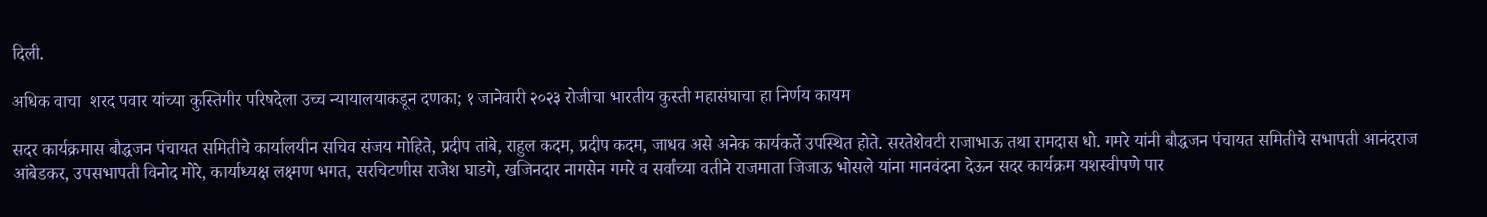दिली.

अधिक वाचा  शरद पवार यांच्या कुस्तिगीर परिषदेला उच्च न्यायालयाकडून दणका; १ जानेवारी २०२३ रोजीचा भारतीय कुस्ती महासंघाचा हा निर्णय कायम

सदर कार्यक्रमास बौद्धजन पंचायत समितीचे कार्यालयीन सचिव संजय मोहिते, प्रदीप तांबे, राहुल कदम, प्रदीप कदम, जाधव असे अनेक कार्यकर्ते उपस्थित होते. सरतेशेवटी राजाभाऊ तथा रामदास धो. गमरे यांनी बौद्धजन पंचायत समितीचे सभापती आनंदराज आंबेडकर, उपसभापती विनोद मोरे, कार्याध्यक्ष लक्ष्मण भगत, सरचिटणीस राजेश घाडगे, खजिनदार नागसेन गमरे व सर्वांच्या वतीने राजमाता जिजाऊ भोसले यांना मानवंदना देऊन सदर कार्यक्रम यशस्वीपणे पार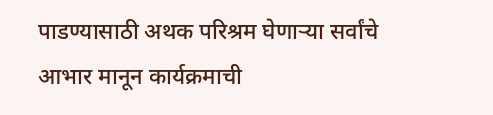पाडण्यासाठी अथक परिश्रम घेणाऱ्या सर्वांचे आभार मानून कार्यक्रमाची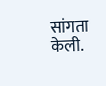सांगता केली.